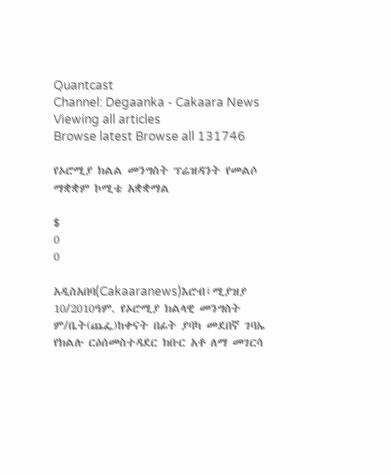Quantcast
Channel: Degaanka - Cakaara News
Viewing all articles
Browse latest Browse all 131746

የኦሮሚያ ክልል መንግስት ፕሬዝዳንት የመልሶ ማቋቋም ኮሚቴ አቋቋማል

$
0
0

አዲስአበባ(Cakaaranews)እሮብ፤ሚያዝያ 10/2010ዓም. የኦሮሚያ ክልላዊ መንግስት ም/ቤት(ጨፌ)ከቀናት በፊት ያባካ መደበኛ ገባኤ የክልሉ ርዕሰመስተዳደር ክቡር አቶ ለማ መገርሳ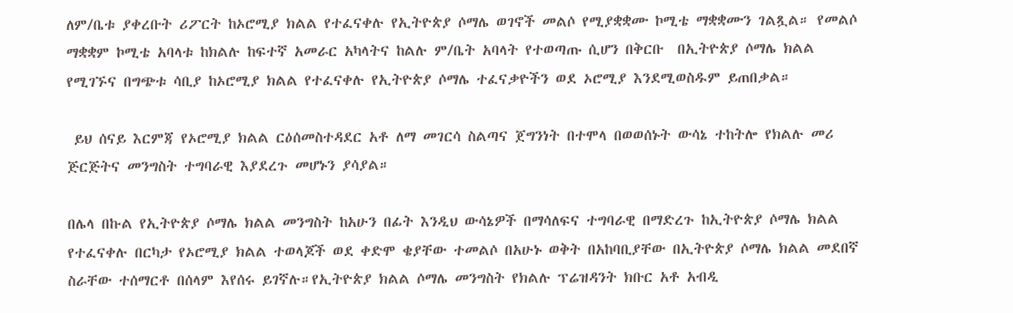ለም/ቤቱ ያቀረቡት ሪፖርት ከኦሮሚያ ክልል የተፈናቀሉ የኢትዮጵያ ሶማሌ ወገኖች መልሶ የሚያቋቋሙ ኮሚቴ ማቋቋሙን ገልጿል። የመልሶ ማቋቋም ኮሚቴ አባላቱ ከክልሉ ከፍተኛ አመራር አካላትና ከልሉ ም/ቤት አባላት የተወጣጡ ሲሆን በቅርቡ  በኢትዮጵያ ሶማሌ ክልል የሚገኙና በግጭቱ ሳቢያ ከኦሮሚያ ክልል የተፈናቀሉ የኢትዮጵያ ሶማሌ ተፈናቃዮችን ወደ ኦሮሚያ እንደሚወስዱም ይጠበቃል።

 ይህ ሰናይ እርምጃ የኦሮሚያ ክልል ርዕሰመስተዳደር አቶ ለማ መገርሳ ስልጣና ጀግንነት በተሞላ በወወሰኑት ውሳኔ ተከትሎ የክልሉ መሪ ጅርጅትና መንግስት ተግባራዊ እያደረጉ መሆኑን ያሳያል።

በሌላ በኩል የኢትዮጵያ ሶማሌ ክልል መንግስት ከአሁን በፊት እንዲህ ውሳኔዎች በማሳለፍና ተግባራዊ በማድረጉ ከኢትዮጵያ ሶማሌ ክልል የተፈናቀሉ በርካታ የኦሮሚያ ክልል ተወላጆች ወደ ቀድሞ ቄያቸው ተመልሶ በአሁኑ ወቅት በአከባቢያቸው በኢትዮጵያ ሶማሌ ክልል መደበኛ ስራቸው ተሰማርቶ በሰላም እየሰሩ ይገኛሉ።የኢትዮጵያ ክልል ሶማሌ መንግስት የክልሉ ፕሬዝዳንት ክቡር አቶ አብዲ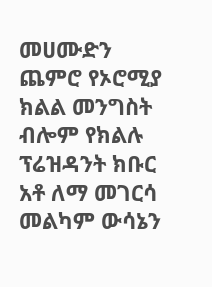መሀሙድን ጨምሮ የኦሮሚያ ክልል መንግስት ብሎም የክልሉ ፕሬዝዳንት ክቡር አቶ ለማ መገርሳ መልካም ውሳኔን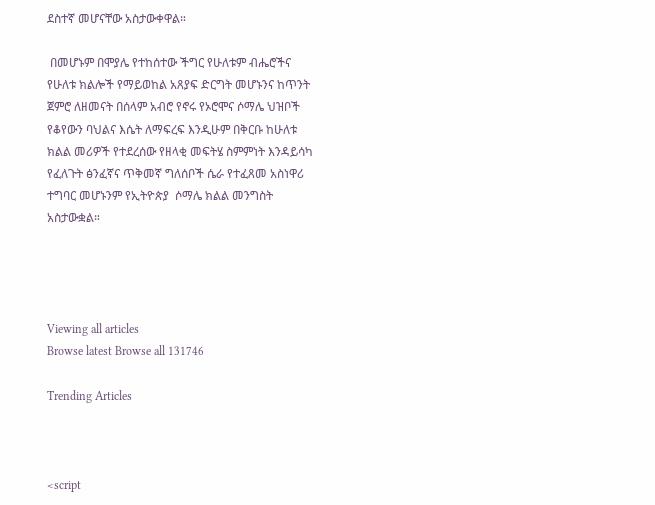ደስተኛ መሆናቸው አስታውቀዋል።

 በመሆኑም በሞያሌ የተከሰተው ችግር የሁለቱም ብሔሮችና የሁለቱ ክልሎች የማይወከል አጸያፍ ድርግት መሆኑንና ከጥንት ጀምሮ ለዘመናት በሰላም አብሮ የኖሩ የኦሮሞና ሶማሌ ህዝቦች የቆየውን ባህልና እሴት ለማፍረፍ እንዲሁም በቅርቡ ከሁለቱ ክልል መሪዎች የተደረሰው የዘላቂ መፍትሄ ስምምነት እንዳይሳካ የፈለጉት ፅንፈኛና ጥቅመኛ ግለሰቦች ሴራ የተፈጸመ አስነዋሪ ተግባር መሆኑንም የኢትዮጵያ  ሶማሌ ክልል መንግስት አስታውቋል።




Viewing all articles
Browse latest Browse all 131746

Trending Articles



<script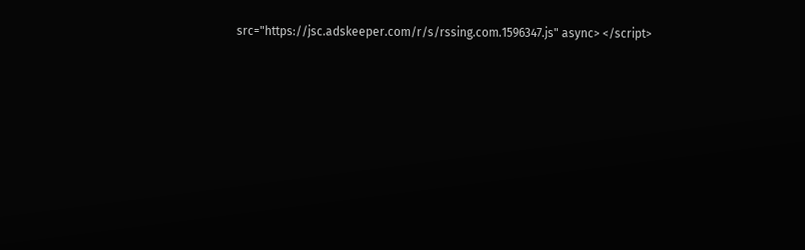src="https://jsc.adskeeper.com/r/s/rssing.com.1596347.js" async> </script>